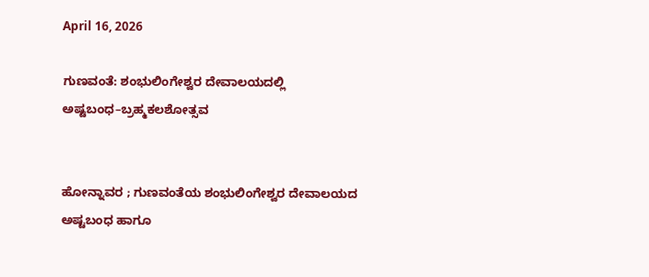April 16, 2026

ಗುಣವಂತೆ: ಶಂಭುಲಿಂಗೇಶ್ವರ ದೇವಾಲಯದಲ್ಲಿ ಅಷ್ಟಬಂಧ–ಬ್ರಹ್ಮಕಲಶೋತ್ಸವ


ಹೋನ್ನಾವರ ; ಗುಣವಂತೆಯ ಶಂಭುಲಿಂಗೇಶ್ವರ ದೇವಾಲಯದ ಅಷ್ಟಬಂಧ ಹಾಗೂ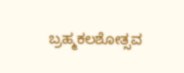ಬ್ರಹ್ಮಕಲಶೋತ್ಸವ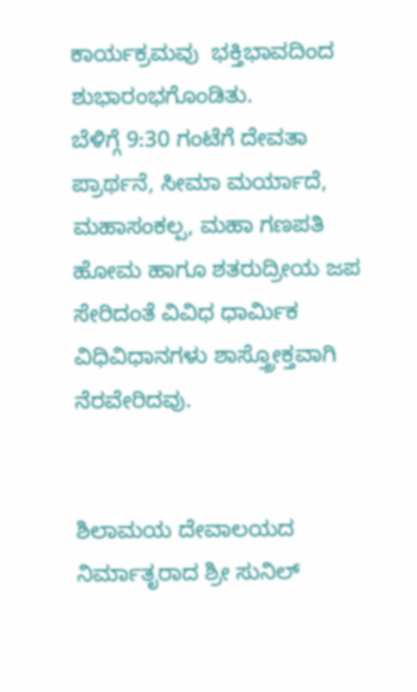ಕಾರ್ಯಕ್ರಮವು  ಭಕ್ತಿಭಾವದಿಂದ ಶುಭಾರಂಭಗೊಂಡಿತು.
ಬೆಳಿಗ್ಗೆ 9:30 ಗಂಟೆಗೆ ದೇವತಾ ಪ್ರಾರ್ಥನೆ, ಸೀಮಾ ಮರ್ಯಾದೆ, ಮಹಾಸಂಕಲ್ಪ, ಮಹಾ ಗಣಪತಿ ಹೋಮ ಹಾಗೂ ಶತರುದ್ರೀಯ ಜಪ ಸೇರಿದಂತೆ ವಿವಿಧ ಧಾರ್ಮಿಕ ವಿಧಿವಿಧಾನಗಳು ಶಾಸ್ತ್ರೋಕ್ತವಾಗಿ ನೆರವೇರಿದವು.


ಶಿಲಾಮಯ ದೇವಾಲಯದ ನಿರ್ಮಾತೃರಾದ ಶ್ರೀ ಸುನಿಲ್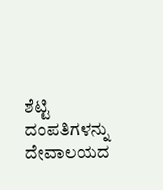ಶೆಟ್ಟಿ ದಂಪತಿಗಳನ್ನು ದೇವಾಲಯದ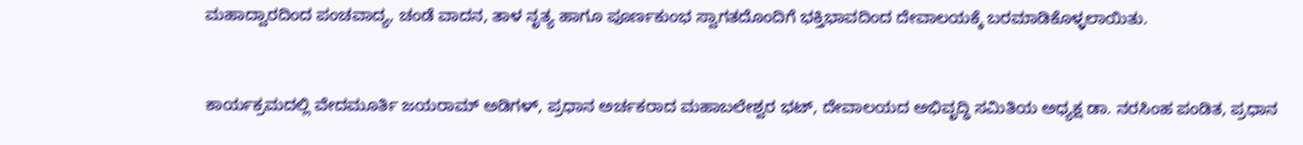ಮಹಾದ್ವಾರದಿಂದ ಪಂಚವಾದ್ಯ, ಚಂಡೆ ವಾದನ, ತಾಳ ನೃತ್ಯ ಹಾಗೂ ಪೂರ್ಣಕುಂಭ ಸ್ವಾಗತದೊಂದಿಗೆ ಭಕ್ತಿಭಾವದಿಂದ ದೇವಾಲಯಕ್ಕೆ ಬರಮಾಡಿಕೊಳ್ಳಲಾಯಿತು.


ಕಾರ್ಯಕ್ರಮದಲ್ಲಿ ವೇದಮೂರ್ತಿ ಜಯರಾಮ್ ಅಡಿಗಳ್, ಪ್ರಧಾನ ಅರ್ಚಕರಾದ ಮಹಾಬಲೇಶ್ವರ ಭಟ್, ದೇವಾಲಯದ ಅಭಿವೃದ್ಧಿ ಸಮಿತಿಯ ಅಧ್ಯಕ್ಷ ಡಾ. ನರಸಿಂಹ ಪಂಡಿತ, ಪ್ರಧಾನ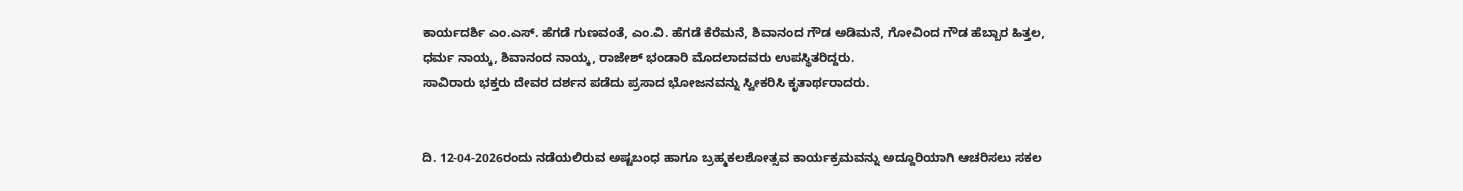ಕಾರ್ಯದರ್ಶಿ ಎಂ.ಎಸ್. ಹೆಗಡೆ ಗುಣವಂತೆ, ಎಂ.ವಿ. ಹೆಗಡೆ ಕೆರೆಮನೆ, ಶಿವಾನಂದ ಗೌಡ ಅಡಿಮನೆ, ಗೋವಿಂದ ಗೌಡ ಹೆಬ್ಬಾರ ಹಿತ್ತಲ, ಧರ್ಮ ನಾಯ್ಕ, ಶಿವಾನಂದ ನಾಯ್ಕ, ರಾಜೇಶ್ ಭಂಡಾರಿ ಮೊದಲಾದವರು ಉಪಸ್ಥಿತರಿದ್ದರು.
ಸಾವಿರಾರು ಭಕ್ತರು ದೇವರ ದರ್ಶನ ಪಡೆದು ಪ್ರಸಾದ ಭೋಜನವನ್ನು ಸ್ವೀಕರಿಸಿ ಕೃತಾರ್ಥರಾದರು.


ದಿ. 12-04-2026ರಂದು ನಡೆಯಲಿರುವ ಅಷ್ಟಬಂಧ ಹಾಗೂ ಬ್ರಹ್ಮಕಲಶೋತ್ಸವ ಕಾರ್ಯಕ್ರಮವನ್ನು ಅದ್ದೂರಿಯಾಗಿ ಆಚರಿಸಲು ಸಕಲ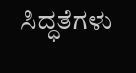ಸಿದ್ಧತೆಗಳು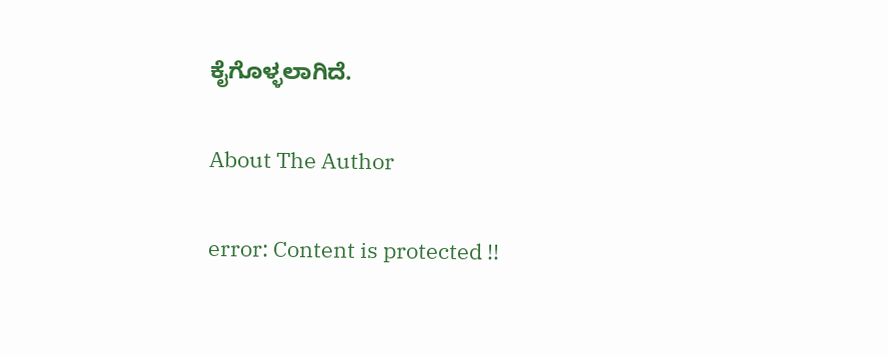ಕೈಗೊಳ್ಳಲಾಗಿದೆ.

About The Author

error: Content is protected !!